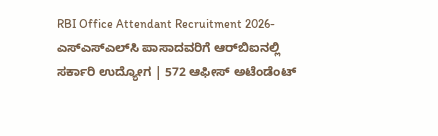RBI Office Attendant Recruitment 2026- ಎಸ್‌ಎಸ್‌ಎಲ್‌ಸಿ ಪಾಸಾದವರಿಗೆ ಆರ್‌ಬಿಐನಲ್ಲಿ ಸರ್ಕಾರಿ ಉದ್ಯೋಗ | 572 ಆಫೀಸ್ ಅಟೆಂಡೆಂಟ್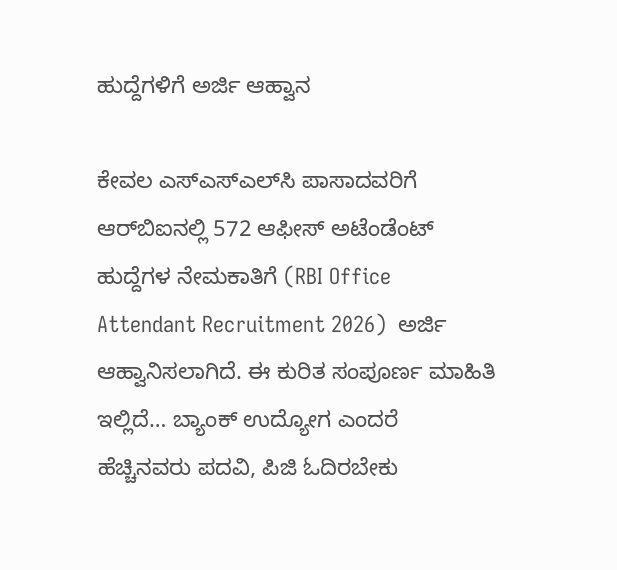ಹುದ್ದೆಗಳಿಗೆ ಅರ್ಜಿ ಆಹ್ವಾನ

ಕೇವಲ ಎಸ್‌ಎಸ್‌ಎಲ್‌ಸಿ ಪಾಸಾದವರಿಗೆ ಆರ್‌ಬಿಐನಲ್ಲಿ 572 ಆಫೀಸ್ ಅಟೆಂಡೆಂಟ್ ಹುದ್ದೆಗಳ ನೇಮಕಾತಿಗೆ (RBI Office Attendant Recruitment 2026)  ಅರ್ಜಿ ಆಹ್ವಾನಿಸಲಾಗಿದೆ. ಈ ಕುರಿತ ಸಂಪೂರ್ಣ ಮಾಹಿತಿ ಇಲ್ಲಿದೆ… ಬ್ಯಾಂಕ್ ಉದ್ಯೋಗ ಎಂದರೆ ಹೆಚ್ಚಿನವರು ಪದವಿ, ಪಿಜಿ ಓದಿರಬೇಕು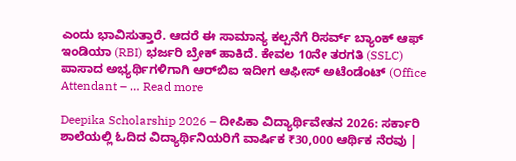ಎಂದು ಭಾವಿಸುತ್ತಾರೆ. ಆದರೆ ಈ ಸಾಮಾನ್ಯ ಕಲ್ಪನೆಗೆ ರಿಸರ್ವ್ ಬ್ಯಾಂಕ್ ಆಫ್ ಇಂಡಿಯಾ (RBI) ಭರ್ಜರಿ ಬ್ರೇಕ್ ಹಾಕಿದೆ. ಕೇವಲ 10ನೇ ತರಗತಿ (SSLC) ಪಾಸಾದ ಅಭ್ಯರ್ಥಿಗಳಿಗಾಗಿ ಆರ್‌ಬಿಐ ಇದೀಗ ಆಫೀಸ್ ಅಟೆಂಡೆಂಟ್ (Office Attendant – … Read more

Deepika Scholarship 2026 – ದೀಪಿಕಾ ವಿದ್ಯಾರ್ಥಿವೇತನ 2026: ಸರ್ಕಾರಿ ಶಾಲೆಯಲ್ಲಿ ಓದಿದ ವಿದ್ಯಾರ್ಥಿನಿಯರಿಗೆ ವಾರ್ಷಿಕ ₹30,000 ಆರ್ಥಿಕ ನೆರವು |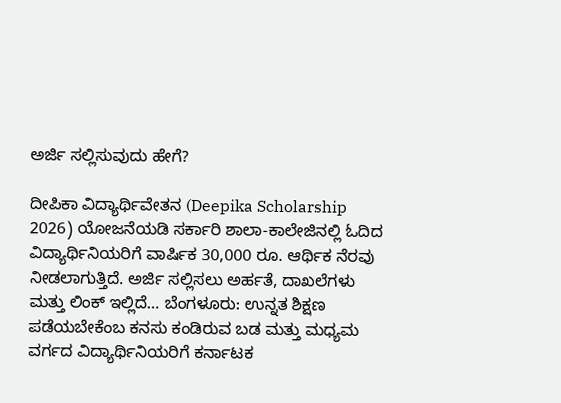ಅರ್ಜಿ ಸಲ್ಲಿಸುವುದು ಹೇಗೆ?

ದೀಪಿಕಾ ವಿದ್ಯಾರ್ಥಿವೇತನ (Deepika Scholarship 2026) ಯೋಜನೆಯಡಿ ಸರ್ಕಾರಿ ಶಾಲಾ-ಕಾಲೇಜಿನಲ್ಲಿ ಓದಿದ ವಿದ್ಯಾರ್ಥಿನಿಯರಿಗೆ ವಾರ್ಷಿಕ 30,000 ರೂ. ಆರ್ಥಿಕ ನೆರವು ನೀಡಲಾಗುತ್ತಿದೆ. ಅರ್ಜಿ ಸಲ್ಲಿಸಲು ಅರ್ಹತೆ, ದಾಖಲೆಗಳು ಮತ್ತು ಲಿಂಕ್ ಇಲ್ಲಿದೆ… ಬೆಂಗಳೂರು: ಉನ್ನತ ಶಿಕ್ಷಣ ಪಡೆಯಬೇಕೆಂಬ ಕನಸು ಕಂಡಿರುವ ಬಡ ಮತ್ತು ಮಧ್ಯಮ ವರ್ಗದ ವಿದ್ಯಾರ್ಥಿನಿಯರಿಗೆ ಕರ್ನಾಟಕ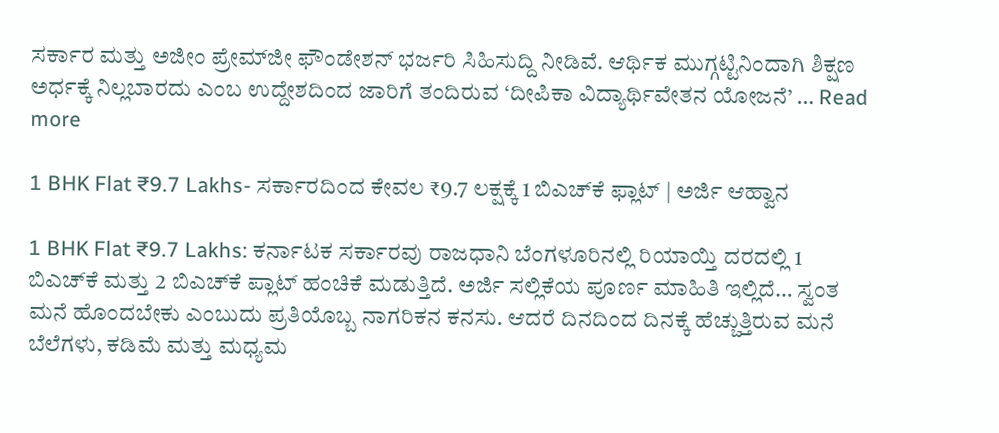ಸರ್ಕಾರ ಮತ್ತು ಅಜೀಂ ಪ್ರೇಮ್‌ಜೀ ಫೌಂಡೇಶನ್ ಭರ್ಜರಿ ಸಿಹಿಸುದ್ದಿ ನೀಡಿವೆ. ಆರ್ಥಿಕ ಮುಗ್ಗಟ್ಟಿನಿಂದಾಗಿ ಶಿಕ್ಷಣ ಅರ್ಧಕ್ಕೆ ನಿಲ್ಲಬಾರದು ಎಂಬ ಉದ್ದೇಶದಿಂದ ಜಾರಿಗೆ ತಂದಿರುವ ‘ದೀಪಿಕಾ ವಿದ್ಯಾರ್ಥಿವೇತನ ಯೋಜನೆ’ … Read more

1 BHK Flat ₹9.7 Lakhs- ಸರ್ಕಾರದಿಂದ ಕೇವಲ ₹9.7 ಲಕ್ಷಕ್ಕೆ 1 ಬಿಎಚ್‌ಕೆ ಫ್ಲಾಟ್ | ಅರ್ಜಿ ಆಹ್ವಾನ

1 BHK Flat ₹9.7 Lakhs: ಕರ್ನಾಟಕ ಸರ್ಕಾರವು ರಾಜಧಾನಿ ಬೆಂಗಳೂರಿನಲ್ಲಿ ರಿಯಾಯ್ತಿ ದರದಲ್ಲಿ 1 ಬಿಎಚ್‌ಕೆ ಮತ್ತು 2 ಬಿಎಚ್‌ಕೆ ಪ್ಲಾಟ್ ಹಂಚಿಕೆ ಮಡುತ್ತಿದೆ. ಅರ್ಜಿ ಸಲ್ಲಿಕೆಯ ಪೂರ್ಣ ಮಾಹಿತಿ ಇಲ್ಲಿದೆ… ಸ್ವಂತ ಮನೆ ಹೊಂದಬೇಕು ಎಂಬುದು ಪ್ರತಿಯೊಬ್ಬ ನಾಗರಿಕನ ಕನಸು. ಆದರೆ ದಿನದಿಂದ ದಿನಕ್ಕೆ ಹೆಚ್ಚುತ್ತಿರುವ ಮನೆ ಬೆಲೆಗಳು, ಕಡಿಮೆ ಮತ್ತು ಮಧ್ಯಮ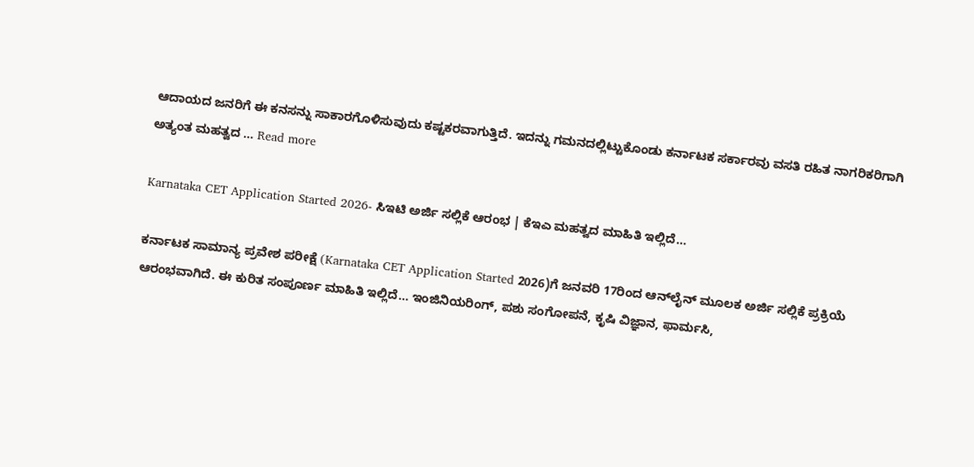ಆದಾಯದ ಜನರಿಗೆ ಈ ಕನಸನ್ನು ಸಾಕಾರಗೊಳಿಸುವುದು ಕಷ್ಟಕರವಾಗುತ್ತಿದೆ. ಇದನ್ನು ಗಮನದಲ್ಲಿಟ್ಟುಕೊಂಡು ಕರ್ನಾಟಕ ಸರ್ಕಾರವು ವಸತಿ ರಹಿತ ನಾಗರಿಕರಿಗಾಗಿ ಅತ್ಯಂತ ಮಹತ್ವದ … Read more

Karnataka CET Application Started 2026- ಸಿಇಟಿ ಅರ್ಜಿ ಸಲ್ಲಿಕೆ ಆರಂಭ | ಕೆಇಎ ಮಹತ್ವದ ಮಾಹಿತಿ ಇಲ್ಲಿದೆ…

ಕರ್ನಾಟಕ ಸಾಮಾನ್ಯ ಪ್ರವೇಶ ಪರೀಕ್ಷೆ (Karnataka CET Application Started 2026)ಗೆ ಜನವರಿ 17ರಿಂದ ಆನ್‌ಲೈನ್ ಮೂಲಕ ಅರ್ಜಿ ಸಲ್ಲಿಕೆ ಪ್ರಕ್ರಿಯೆ ಆರಂಭವಾಗಿದೆ. ಈ ಕುರಿತ ಸಂಪೂರ್ಣ ಮಾಹಿತಿ ಇಲ್ಲಿದೆ… ಇಂಜಿನಿಯರಿಂಗ್, ಪಶು ಸಂಗೋಪನೆ, ಕೃಷಿ ವಿಜ್ಞಾನ, ಫಾರ್ಮಸಿ,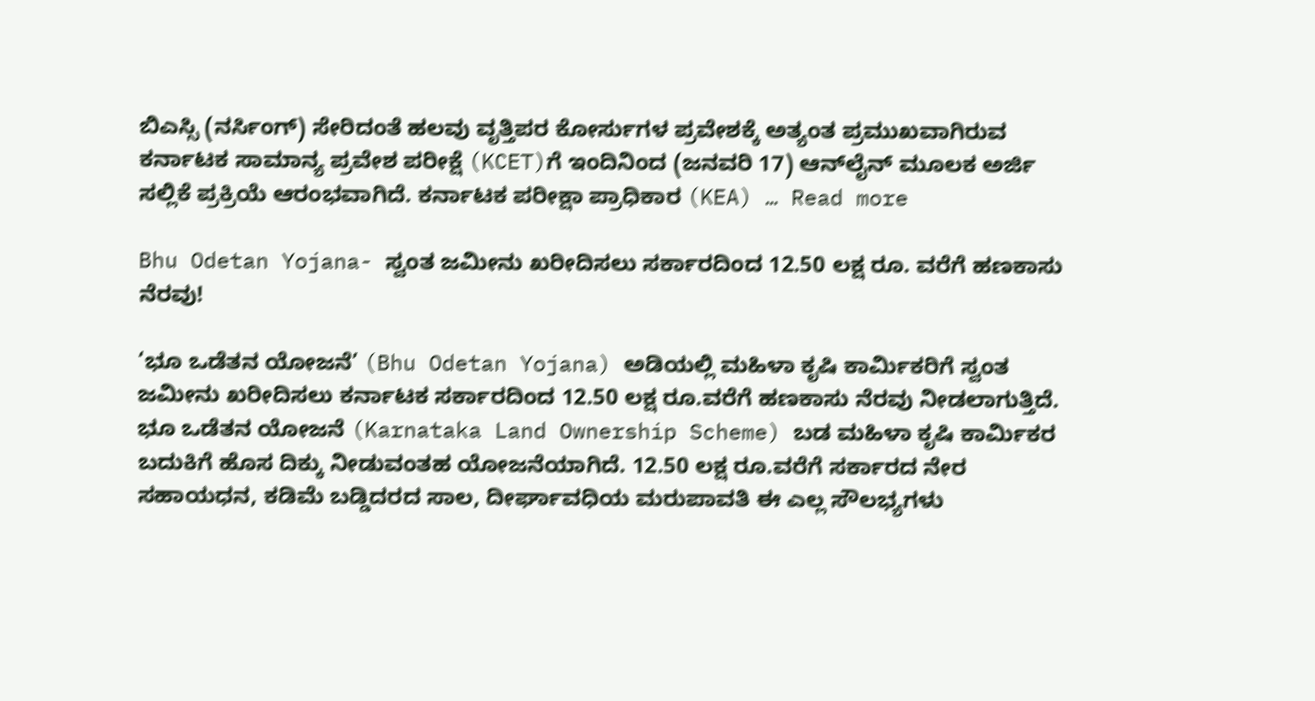ಬಿಎಸ್ಸಿ (ನರ್ಸಿಂಗ್) ಸೇರಿದಂತೆ ಹಲವು ವೃತ್ತಿಪರ ಕೋರ್ಸುಗಳ ಪ್ರವೇಶಕ್ಕೆ ಅತ್ಯಂತ ಪ್ರಮುಖವಾಗಿರುವ ಕರ್ನಾಟಕ ಸಾಮಾನ್ಯ ಪ್ರವೇಶ ಪರೀಕ್ಷೆ (KCET)ಗೆ ಇಂದಿನಿಂದ (ಜನವರಿ 17) ಆನ್‌ಲೈನ್ ಮೂಲಕ ಅರ್ಜಿ ಸಲ್ಲಿಕೆ ಪ್ರಕ್ರಿಯೆ ಆರಂಭವಾಗಿದೆ. ಕರ್ನಾಟಕ ಪರೀಕ್ಷಾ ಪ್ರಾಧಿಕಾರ (KEA) … Read more

Bhu Odetan Yojana- ಸ್ವಂತ ಜಮೀನು ಖರೀದಿಸಲು ಸರ್ಕಾರದಿಂದ 12.50 ಲಕ್ಷ ರೂ. ವರೆಗೆ ಹಣಕಾಸು ನೆರವು!

‘ಭೂ ಒಡೆತನ ಯೋಜನೆ’ (Bhu Odetan Yojana) ಅಡಿಯಲ್ಲಿ ಮಹಿಳಾ ಕೃಷಿ ಕಾರ್ಮಿಕರಿಗೆ ಸ್ವಂತ ಜಮೀನು ಖರೀದಿಸಲು ಕರ್ನಾಟಕ ಸರ್ಕಾರದಿಂದ 12.50 ಲಕ್ಷ ರೂ.ವರೆಗೆ ಹಣಕಾಸು ನೆರವು ನೀಡಲಾಗುತ್ತಿದೆ. ಭೂ ಒಡೆತನ ಯೋಜನೆ (Karnataka Land Ownership Scheme) ಬಡ ಮಹಿಳಾ ಕೃಷಿ ಕಾರ್ಮಿಕರ ಬದುಕಿಗೆ ಹೊಸ ದಿಕ್ಕು ನೀಡುವಂತಹ ಯೋಜನೆಯಾಗಿದೆ. 12.50 ಲಕ್ಷ ರೂ.ವರೆಗೆ ಸರ್ಕಾರದ ನೇರ ಸಹಾಯಧನ, ಕಡಿಮೆ ಬಡ್ಡಿದರದ ಸಾಲ, ದೀರ್ಘಾವಧಿಯ ಮರುಪಾವತಿ ಈ ಎಲ್ಲ ಸೌಲಭ್ಯಗಳು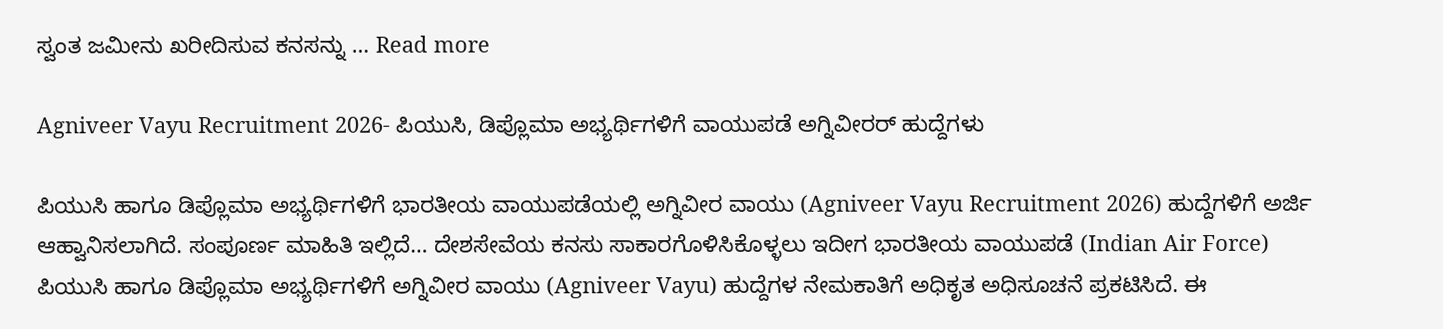ಸ್ವಂತ ಜಮೀನು ಖರೀದಿಸುವ ಕನಸನ್ನು … Read more

Agniveer Vayu Recruitment 2026- ಪಿಯುಸಿ, ಡಿಪ್ಲೊಮಾ ಅಭ್ಯರ್ಥಿಗಳಿಗೆ ವಾಯುಪಡೆ ಅಗ್ನಿವೀರರ್ ಹುದ್ದೆಗಳು

ಪಿಯುಸಿ ಹಾಗೂ ಡಿಪ್ಲೊಮಾ ಅಭ್ಯರ್ಥಿಗಳಿಗೆ ಭಾರತೀಯ ವಾಯುಪಡೆಯಲ್ಲಿ ಅಗ್ನಿವೀರ ವಾಯು (Agniveer Vayu Recruitment 2026) ಹುದ್ದೆಗಳಿಗೆ ಅರ್ಜಿ ಆಹ್ವಾನಿಸಲಾಗಿದೆ. ಸಂಪೂರ್ಣ ಮಾಹಿತಿ ಇಲ್ಲಿದೆ… ದೇಶಸೇವೆಯ ಕನಸು ಸಾಕಾರಗೊಳಿಸಿಕೊಳ್ಳಲು ಇದೀಗ ಭಾರತೀಯ ವಾಯುಪಡೆ (Indian Air Force) ಪಿಯುಸಿ ಹಾಗೂ ಡಿಪ್ಲೊಮಾ ಅಭ್ಯರ್ಥಿಗಳಿಗೆ ಅಗ್ನಿವೀರ ವಾಯು (Agniveer Vayu) ಹುದ್ದೆಗಳ ನೇಮಕಾತಿಗೆ ಅಧಿಕೃತ ಅಧಿಸೂಚನೆ ಪ್ರಕಟಿಸಿದೆ. ಈ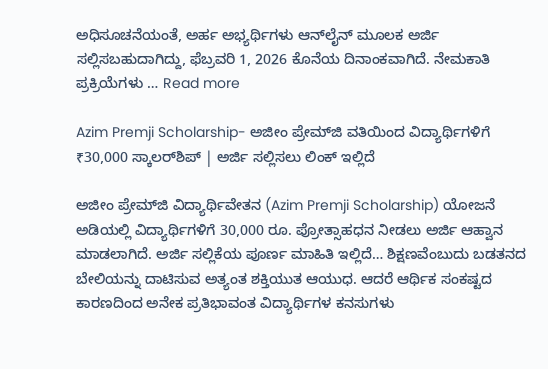ಅಧಿಸೂಚನೆಯಂತೆ, ಅರ್ಹ ಅಭ್ಯರ್ಥಿಗಳು ಆನ್‌ಲೈನ್ ಮೂಲಕ ಅರ್ಜಿ ಸಲ್ಲಿಸಬಹುದಾಗಿದ್ದು, ಫೆಬ್ರವರಿ 1, 2026 ಕೊನೆಯ ದಿನಾಂಕವಾಗಿದೆ. ನೇಮಕಾತಿ ಪ್ರಕ್ರಿಯೆಗಳು … Read more

Azim Premji Scholarship- ಅಜೀಂ ಪ್ರೇಮ್‌ಜಿ ವತಿಯಿಂದ ವಿದ್ಯಾರ್ಥಿಗಳಿಗೆ ₹30,000 ಸ್ಕಾಲರ್‌ಶಿಪ್ | ಅರ್ಜಿ ಸಲ್ಲಿಸಲು ಲಿಂಕ್ ಇಲ್ಲಿದೆ

ಅಜೀಂ ಪ್ರೇಮ್‌ಜಿ ವಿದ್ಯಾರ್ಥಿವೇತನ (Azim Premji Scholarship) ಯೋಜನೆ ಅಡಿಯಲ್ಲಿ ವಿದ್ಯಾರ್ಥಿಗಳಿಗೆ 30,000 ರೂ. ಪ್ರೋತ್ಸಾಹಧನ ನೀಡಲು ಅರ್ಜಿ ಆಹ್ವಾನ ಮಾಡಲಾಗಿದೆ. ಅರ್ಜಿ ಸಲ್ಲಿಕೆಯ ಪೂರ್ಣ ಮಾಹಿತಿ ಇಲ್ಲಿದೆ… ಶಿಕ್ಷಣವೆಂಬುದು ಬಡತನದ ಬೇಲಿಯನ್ನು ದಾಟಿಸುವ ಅತ್ಯಂತ ಶಕ್ತಿಯುತ ಆಯುಧ. ಆದರೆ ಆರ್ಥಿಕ ಸಂಕಷ್ಟದ ಕಾರಣದಿಂದ ಅನೇಕ ಪ್ರತಿಭಾವಂತ ವಿದ್ಯಾರ್ಥಿಗಳ ಕನಸುಗಳು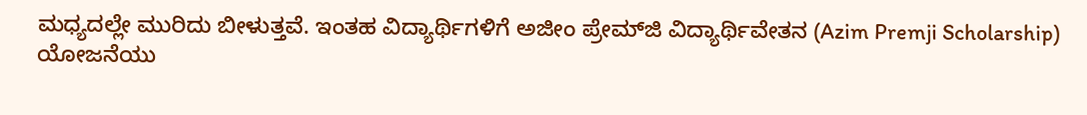ಮಧ್ಯದಲ್ಲೇ ಮುರಿದು ಬೀಳುತ್ತವೆ. ಇಂತಹ ವಿದ್ಯಾರ್ಥಿಗಳಿಗೆ ಅಜೀಂ ಪ್ರೇಮ್‌ಜಿ ವಿದ್ಯಾರ್ಥಿವೇತನ (Azim Premji Scholarship) ಯೋಜನೆಯು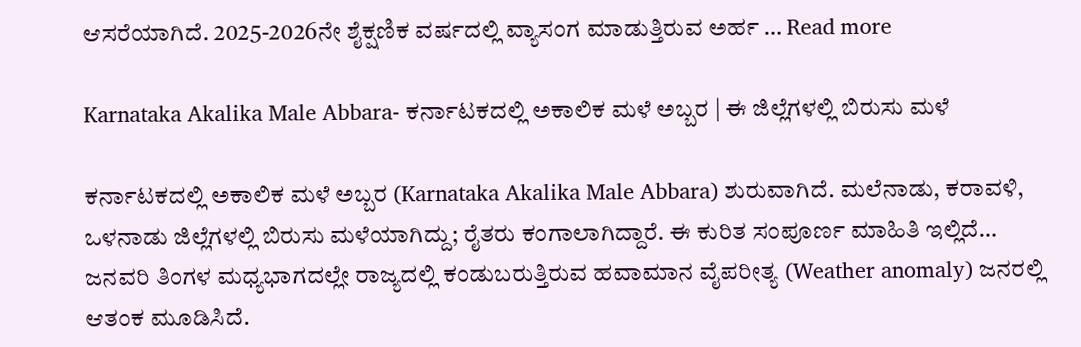ಆಸರೆಯಾಗಿದೆ. 2025-2026ನೇ ಶೈಕ್ಷಣಿಕ ವರ್ಷದಲ್ಲಿ ವ್ಯಾಸಂಗ ಮಾಡುತ್ತಿರುವ ಅರ್ಹ … Read more

Karnataka Akalika Male Abbara- ಕರ್ನಾಟಕದಲ್ಲಿ ಅಕಾಲಿಕ ಮಳೆ ಅಬ್ಬರ | ಈ ಜಿಲ್ಲೆಗಳಲ್ಲಿ ಬಿರುಸು ಮಳೆ

ಕರ್ನಾಟಕದಲ್ಲಿ ಅಕಾಲಿಕ ಮಳೆ ಅಬ್ಬರ (Karnataka Akalika Male Abbara) ಶುರುವಾಗಿದೆ. ಮಲೆನಾಡು, ಕರಾವಳಿ, ಒಳನಾಡು ಜಿಲ್ಲೆಗಳಲ್ಲಿ ಬಿರುಸು ಮಳೆಯಾಗಿದ್ದು; ರೈತರು ಕಂಗಾಲಾಗಿದ್ದಾರೆ. ಈ ಕುರಿತ ಸಂಪೂರ್ಣ ಮಾಹಿತಿ ಇಲ್ಲಿದೆ… ಜನವರಿ ತಿಂಗಳ ಮಧ್ಯಭಾಗದಲ್ಲೇ ರಾಜ್ಯದಲ್ಲಿ ಕಂಡುಬರುತ್ತಿರುವ ಹವಾಮಾನ ವೈಪರೀತ್ಯ (Weather anomaly) ಜನರಲ್ಲಿ ಆತಂಕ ಮೂಡಿಸಿದೆ.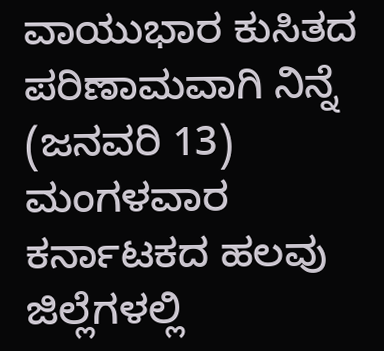ವಾಯುಭಾರ ಕುಸಿತದ ಪರಿಣಾಮವಾಗಿ ನಿನ್ನೆ (ಜನವರಿ 13) ಮಂಗಳವಾರ ಕರ್ನಾಟಕದ ಹಲವು ಜಿಲ್ಲೆಗಳಲ್ಲಿ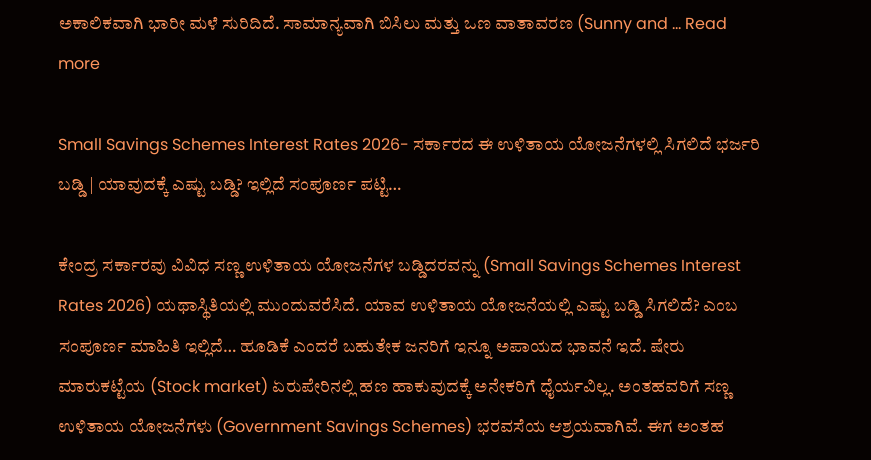ಅಕಾಲಿಕವಾಗಿ ಭಾರೀ ಮಳೆ ಸುರಿದಿದೆ. ಸಾಮಾನ್ಯವಾಗಿ ಬಿಸಿಲು ಮತ್ತು ಒಣ ವಾತಾವರಣ (Sunny and … Read more

Small Savings Schemes Interest Rates 2026- ಸರ್ಕಾರದ ಈ ಉಳಿತಾಯ ಯೋಜನೆಗಳಲ್ಲಿ ಸಿಗಲಿದೆ ಭರ್ಜರಿ ಬಡ್ಡಿ | ಯಾವುದಕ್ಕೆ ಎಷ್ಟು ಬಡ್ಡಿ? ಇಲ್ಲಿದೆ ಸಂಪೂರ್ಣ ಪಟ್ಟಿ…

ಕೇಂದ್ರ ಸರ್ಕಾರವು ವಿವಿಧ ಸಣ್ಣ ಉಳಿತಾಯ ಯೋಜನೆಗಳ ಬಡ್ಡಿದರವನ್ನು (Small Savings Schemes Interest Rates 2026) ಯಥಾಸ್ಥಿತಿಯಲ್ಲಿ ಮುಂದುವರೆಸಿದೆ. ಯಾವ ಉಳಿತಾಯ ಯೋಜನೆಯಲ್ಲಿ ಎಷ್ಟು ಬಡ್ಡಿ ಸಿಗಲಿದೆ? ಎಂಬ ಸಂಪೂರ್ಣ ಮಾಹಿತಿ ಇಲ್ಲಿದೆ… ಹೂಡಿಕೆ ಎಂದರೆ ಬಹುತೇಕ ಜನರಿಗೆ ಇನ್ನೂ ಅಪಾಯದ ಭಾವನೆ ಇದೆ. ಷೇರು ಮಾರುಕಟ್ಟೆಯ (Stock market) ಏರುಪೇರಿನಲ್ಲಿ ಹಣ ಹಾಕುವುದಕ್ಕೆ ಅನೇಕರಿಗೆ ಧೈರ್ಯವಿಲ್ಲ. ಅಂತಹವರಿಗೆ ಸಣ್ಣ ಉಳಿತಾಯ ಯೋಜನೆಗಳು (Government Savings Schemes) ಭರವಸೆಯ ಆಶ್ರಯವಾಗಿವೆ. ಈಗ ಅಂತಹ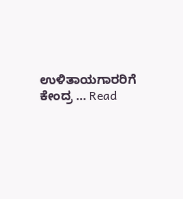ಉಳಿತಾಯಗಾರರಿಗೆ ಕೇಂದ್ರ … Read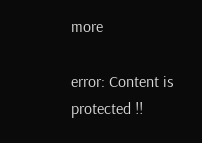more

error: Content is protected !!